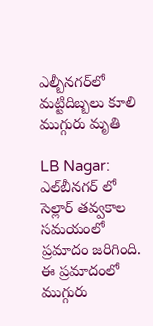ఎల్బీనగర్‌లో మట్టిదిబ్బలు కూలి ముగ్గురు మృతి

LB Nagar: ఎల్‌బీనగర్ లో సెల్లార్ తవ్వకాల సమయంలో ప్రమాదం జరిగింది. ఈ ప్రమాదంలో ముగ్గురు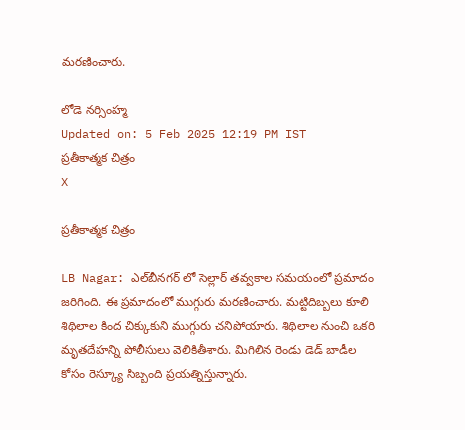మరణించారు.

లోడె నర్సింహ్మ
Updated on: 5 Feb 2025 12:19 PM IST
ప్రతీకాత్మక చిత్రం
X

ప్రతీకాత్మక చిత్రం

LB Nagar: ఎల్‌బీనగర్ లో సెల్లార్ తవ్వకాల సమయంలో ప్రమాదం జరిగింది. ఈ ప్రమాదంలో ముగ్గురు మరణించారు. మట్టిదిబ్బలు కూలి శిథిలాల కింద చిక్కుకుని ముగ్గురు చనిపోయారు. శిథిలాల నుంచి ఒకరి మృతదేహన్ని పోలీసులు వెలికితీశారు. మిగిలిన రెండు డెడ్ బాడీల కోసం రెస్క్యూ సిబ్బంది ప్రయత్నిస్తున్నారు.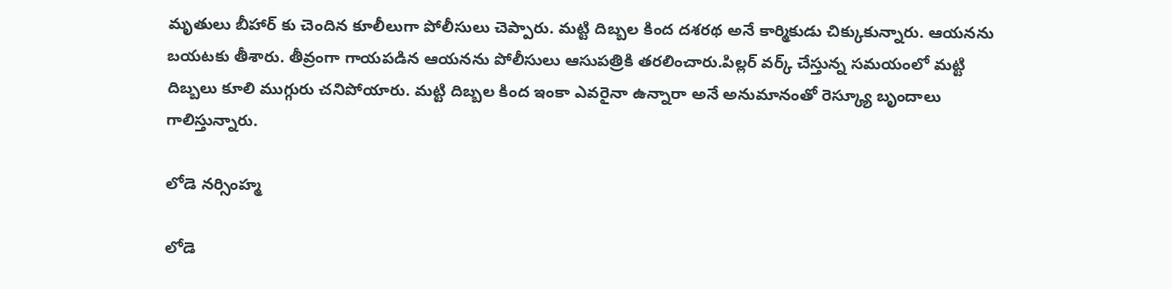మృతులు బీహార్ కు చెందిన కూలీలుగా పోలీసులు చెప్పారు. మట్టి దిబ్బల కింద దశరథ అనే కార్మికుడు చిక్కుకున్నారు. ఆయనను బయటకు తీశారు. తీవ్రంగా గాయపడిన ఆయనను పోలీసులు ఆసుపత్రికి తరలించారు.పిల్లర్ వర్క్ చేస్తున్న సమయంలో మట్టి దిబ్బలు కూలి ముగ్గురు చనిపోయారు. మట్టి దిబ్బల కింద ఇంకా ఎవరైనా ఉన్నారా అనే అనుమానంతో రెస్క్యూ బృందాలు గాలిస్తున్నారు.

లోడె నర్సింహ్మ

లోడె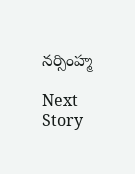నర్సింహ్మ

Next Story